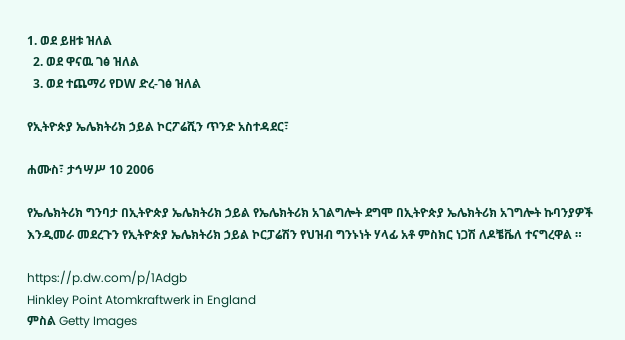1. ወደ ይዘቱ ዝለል
  2. ወደ ዋናዉ ገፅ ዝለል
  3. ወደ ተጨማሪ የDW ድረ-ገፅ ዝለል

የኢትዮጵያ ኤሌክትሪክ ኃይል ኮርፖሬሺን ጥንድ አስተዳደር፣

ሐሙስ፣ ታኅሣሥ 10 2006

የኤሌክትሪክ ግንባታ በኢትዮጵያ ኤሌክትሪክ ኃይል የኤሌክትሪክ አገልግሎት ደግሞ በኢትዮጵያ ኤሌክትሪክ አገግሎት ኩባንያዎች እንዲመራ መደረጉን የኢትዮጵያ ኤሌክትሪክ ኃይል ኮርፓሬሽን የህዝብ ግንኑነት ሃላፊ አቶ ምስክር ነጋሽ ለዶቼቬለ ተናግረዋል ።

https://p.dw.com/p/1Adgb
Hinkley Point Atomkraftwerk in England
ምስል Getty Images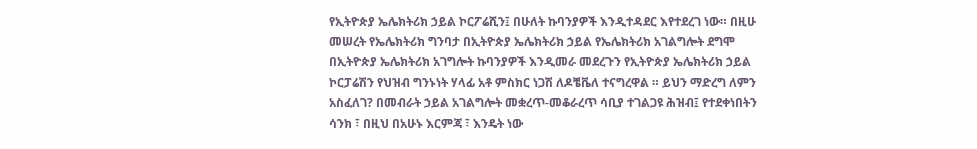የኢትዮጵያ ኤሌክትሪክ ኃይል ኮርፖሬሺን፤ በሁለት ኩባንያዎች እንዲተዳደር እየተደረገ ነው። በዚሁ መሠረት የኤሌክትሪክ ግንባታ በኢትዮጵያ ኤሌክትሪክ ኃይል የኤሌክትሪክ አገልግሎት ደግሞ በኢትዮጵያ ኤሌክትሪክ አገግሎት ኩባንያዎች እንዲመራ መደረጉን የኢትዮጵያ ኤሌክትሪክ ኃይል ኮርፓሬሽን የህዝብ ግንኑነት ሃላፊ አቶ ምስክር ነጋሽ ለዶቼቬለ ተናግረዋል ። ይህን ማድረግ ለምን አስፈለገ? በመብራት ኃይል አገልግሎት መቋረጥ-መቆራረጥ ሳቢያ ተገልጋዩ ሕዝብ፤ የተደቀነበትን ሳንክ ፣ በዚህ በአሁኑ እርምጃ ፣ እንዴት ነው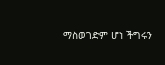ማስወገድም ሆነ ችግሩን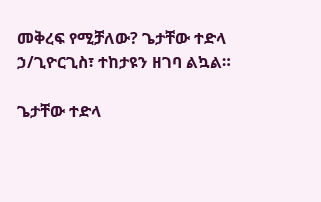መቅረፍ የሚቻለው? ጌታቸው ተድላ ኃ/ጊዮርጊስ፣ ተከታዩን ዘገባ ልኳል።

ጌታቸው ተድላ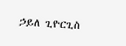ኃይለ ጊዮርጊስ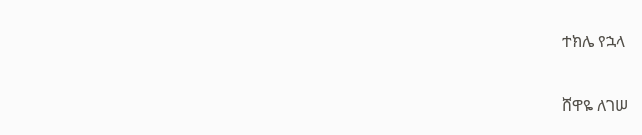ተክሌ የኋላ

ሸዋዬ ለገሠ